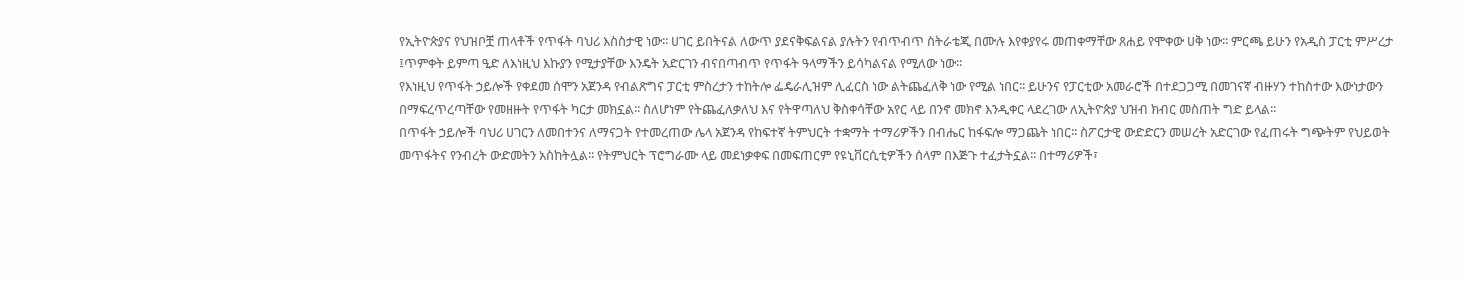የኢትዮጵያና የህዝቦቿ ጠላቶች የጥፋት ባህሪ እስስታዊ ነው፡፡ ሀገር ይበትናል ለውጥ ያደናቅፍልናል ያሉትን የብጥብጥ ስትራቴጂ በሙሉ እየቀያየሩ መጠቀማቸው ጸሐይ የሞቀው ሀቅ ነው፡፡ ምርጫ ይሁን የአዲስ ፓርቲ ምሥረታ ፤ጥምቀት ይምጣ ዒድ ለእነዚህ እኩያን የሚታያቸው እንዴት አድርገን ብናበጣብጥ የጥፋት ዓላማችን ይሳካልናል የሚለው ነው፡፡
የእነዚህ የጥፋት ኃይሎች የቀደመ ሰሞን አጀንዳ የብልጽግና ፓርቲ ምስረታን ተከትሎ ፌዴራሊዝም ሊፈርስ ነው ልትጨፈለቅ ነው የሚል ነበር፡፡ ይሁንና የፓርቲው አመራሮች በተደጋጋሚ በመገናኛ ብዙሃን ተከስተው እውነታውን በማፍረጥረጣቸው የመዘዙት የጥፋት ካርታ መክኗል፡፡ ስለሆነም የትጨፈለቃለህ እና የትዋጣለህ ቅስቀሳቸው አየር ላይ በንኖ መክኖ እንዲቀር ላደረገው ለኢትዮጵያ ህዝብ ክብር መስጠት ግድ ይላል፡፡
በጥፋት ኃይሎች ባህሪ ሀገርን ለመበተንና ለማናጋት የተመረጠው ሌላ አጀንዳ የከፍተኛ ትምህርት ተቋማት ተማሪዎችን በብሔር ከፋፍሎ ማጋጨት ነበር፡፡ ስፖርታዊ ውድድርን መሠረት አድርገው የፈጠሩት ግጭትም የህይወት መጥፋትና የንብረት ውድመትን አስከትሏል፡፡ የትምህርት ፕሮግራሙ ላይ መደነቃቀፍ በመፍጠርም የዩኒቨርሲቲዎችን ሰላም በእጅጉ ተፈታትኗል፡፡ በተማሪዎች፣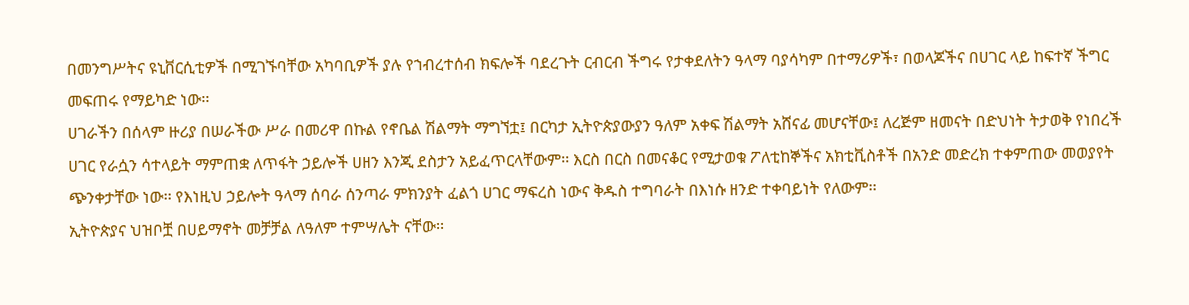በመንግሥትና ዩኒቨርሲቲዎች በሚገኙባቸው አካባቢዎች ያሉ የኀብረተሰብ ክፍሎች ባደረጉት ርብርብ ችግሩ የታቀደለትን ዓላማ ባያሳካም በተማሪዎች፣ በወላጆችና በሀገር ላይ ከፍተኛ ችግር መፍጠሩ የማይካድ ነው፡፡
ሀገራችን በሰላም ዙሪያ በሠራችው ሥራ በመሪዋ በኩል የኖቤል ሽልማት ማግኘቷ፤ በርካታ ኢትዮጵያውያን ዓለም አቀፍ ሽልማት አሸናፊ መሆናቸው፤ ለረጅም ዘመናት በድህነት ትታወቅ የነበረች ሀገር የራሷን ሳተላይት ማምጠቋ ለጥፋት ኃይሎች ሀዘን እንጂ ደስታን አይፈጥርላቸውም፡፡ እርስ በርስ በመናቆር የሚታወቁ ፖለቲከኞችና አክቲቪስቶች በአንድ መድረክ ተቀምጠው መወያየት ጭንቀታቸው ነው፡፡ የእነዚህ ኃይሎት ዓላማ ሰባራ ሰንጣራ ምክንያት ፈልጎ ሀገር ማፍረስ ነውና ቅዱስ ተግባራት በእነሱ ዘንድ ተቀባይነት የለውም፡፡
ኢትዮጵያና ህዝቦቿ በሀይማኖት መቻቻል ለዓለም ተምሣሌት ናቸው፡፡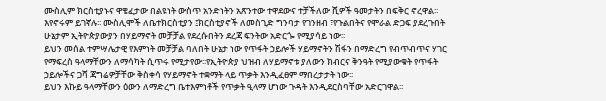ሙስሊም ክርስቲያኑና ዋቄፈታው በልዩነት ውስጥ አንድነትን አጽንተው ተዋደውና ተቻችለው ሺዎች ዓመታትን በፍቅር ኖረዋል፡፡ እየኖሩም ይገኛሉ፡፡ ሙስሊሞች ለቤተክርስቲያን ፤ክርስቲያኖች ለመስጊድ ግንባታ የገንዘብ ፣የጉልበትና የሞራል ድጋፍ ያደረጉበት ሁኔታም ኢትዮጵያውያን በሃይማኖት መቻቻል የደረሱበትን ደረጃ ፍንትው አድርጐ የሚያሳይ ነው፡፡
ይህን መሰል ተምሣሌታዊ የእምነት መቻቻል ባለበት ሁኔታ ነው የጥፋት ኃይሎች ሃይማኖትን ሽፋን በማድረግ የብጥብጥና ሃገር የማፍረስ ዓላማቸውን ለማሳካት ሲጥሩ የሚታየው፡፡የኢትዮጵያ ህዝብ ለሃይማኖቱ ያለውን ክብርና ቅንዓት የሚያውቁት የጥፋት ኃይሎችና ጋሻ ጃግሬዎቻቸው ቅስቀሳ የሃይማኖት ተቋማት ላይ ጥቃት እንዲፈፀም ማበረታታት ነው፡፡
ይህን እኩይ ዓላማቸውን ዕውን ለማድረግ ቤተእምነቶች የጥቃት ዒላማ ሆነው ጉዳት እንዲደርስባቸው አድርገዋል፡፡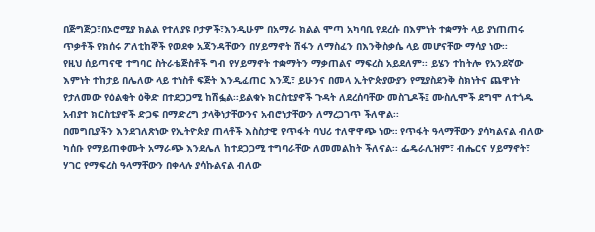በጅግጅጋ፣በኦሮሚያ ክልል የተለያዩ ቦታዎች፣እንዲሁም በአማራ ክልል ሞጣ አካባቢ የደረሱ በእምነት ተቋማት ላይ ያነጠጠሩ ጥቃቶች የክሰሩ ፖለቲከኞች የወደቀ አጃንዳቸውን በሃይማኖት ሽፋን ለማስፈን በእንቅስቃሴ ላይ መሆናቸው ማሳያ ነው፡፡
የዚህ ሰይጣናዊ ተግባር ስትራቴጅስቶች ግብ የሃይማኖት ተቋማትን ማቃጠልና ማፍረስ አይደለም፡፡ ይሄን ተከትሎ የአንደኛው እምነት ተከታይ በሌለው ላይ ተነስቶ ፍጅት እንዲፈጠር እንጂ፣ ይሁንና በመላ ኢትዮጵያውያን የሚያስደንቅ ስክነትና ጨዋነት የታለመው የዕልቂት ዕቅድ በተደጋጋሚ ከሽፏል፡፡ይልቁኑ ክርስቲያኖች ጉዳት ለደረሰባቸው መስጊዶች፤ ሙስሊሞች ደግሞ ለተጎዱ አብያተ ክርስቲያኖች ድጋፍ በማድረግ ታላቅነታቸውንና አብሮነታቸውን ለማረጋገጥ ችለዋል፡፡
በመግቢያችን እንደገለጽነው የኢትዮጵያ ጠላቶች እስስታዊ የጥፋት ባህሪ ተለዋዋጭ ነው። የጥፋት ዓላማቸውን ያሳካልናል ብለው ካሰቡ የማይጠቀሙት አማራጭ እንደሌለ ከተደጋጋሚ ተግባራቸው ለመመልከት ችለናል፡፡ ፌዴራሊዝም፣ ብሔርና ሃይማኖት፣ ሃገር የማፍረስ ዓላማቸውን በቀላሉ ያሳኩልናል ብለው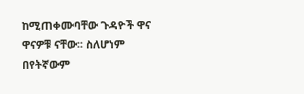ከሚጠቀሙባቸው ጉዳዮች ዋና ዋናዎቹ ናቸው፡፡ ስለሆነም በየትኛውም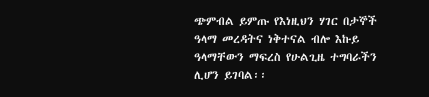ጭምብል ይምጡ የእነዚህን ሃገር በታኞች ዓላማ መረዳትና ነቅተናል ብሎ እኩይ ዓላማቸውን ማፍረስ የሁልጊዜ ተግባራችን ሊሆን ይገባል፡፡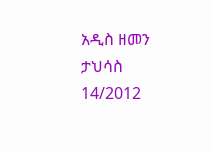አዲስ ዘመን ታህሳስ 14/2012